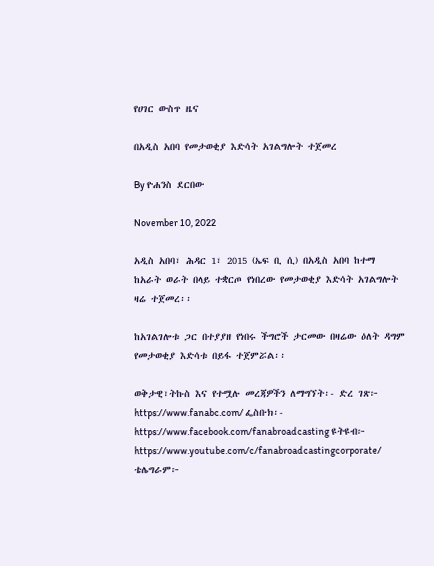የሀገር ውስጥ ዜና

በአዲስ አበባ የመታወቂያ እድሳት አገልግሎት ተጀመረ

By ዮሐንስ ደርበው

November 10, 2022

አዲስ አበባ፣ ሕዳር 1፣ 2015 (ኤፍ ቢ ሲ) በአዲስ አበባ ከተማ ከአራት ወራት በላይ ተቋርጦ የነበረው የመታወቂያ እድሳት አገልግሎት ዛሬ ተጀመረ፡፡

ከአገልገሎቱ ጋር በተያያዘ የነበሩ ችግሮች ታርመው በዛሬው ዕለት ዳግም የመታወቂያ እድሳቱ በይፋ ተጀምሯል፡፡

ወቅታዊ፣ትኩስ እና የተሟሉ መረጃዎችን ለማግኘት፡- ድረ ገጽ፦ https://www.fanabc.com/ ፌስቡክ፡- https://www.facebook.com/fanabroadcasting ዩትዩብ፦ https://www.youtube.com/c/fanabroadcastingcorporate/ ቴሌግራም፦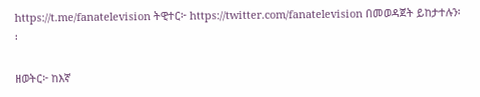https://t.me/fanatelevision ትዊተር፦ https://twitter.com/fanatelevision በመወዳጀት ይከታተሉን፡፡

ዘወትር፦ ከእኛ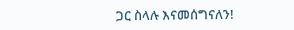ጋር ስላሉ እናመሰግናለን!